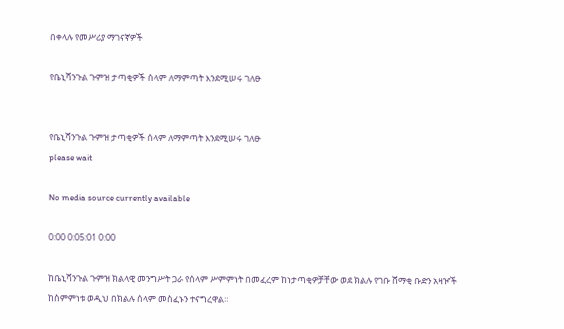በቀላሉ የመሥሪያ ማገናኛዎች

የቤኒሻንጉል ጉምዝ ታጣቂዎች ሰላም ለማምጣት እንደሚሠሩ ገለፁ


የቤኒሻንጉል ጉምዝ ታጣቂዎች ሰላም ለማምጣት እንደሚሠሩ ገለፁ
please wait

No media source currently available

0:00 0:05:01 0:00

ከቤኒሻንጉል ጉምዝ ክልላዊ መንግሥት ጋራ የሰላም ሥምምነት በመፈረም ከነታጣቂዎቻቸው ወደ ክልሉ የገቡ ሸማቂ ቡድን አዛዦች ከስምምነቱ ወዲህ በክልሉ ሰላም መስፈኑን ተናግረዋል።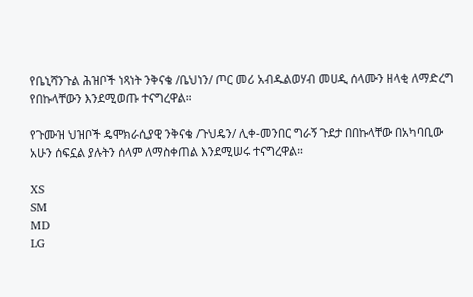የቤኒሻንጉል ሕዝቦች ነጻነት ንቅናቄ /ቤህነን/ ጦር መሪ አብዱልወሃብ መሀዲ ሰላሙን ዘላቂ ለማድረግ የበኩላቸውን እንደሚወጡ ተናግረዋል።

የጉሙዝ ህዝቦች ዴሞክራሲያዊ ንቅናቄ /ጉህዴን/ ሊቀ-መንበር ግራኝ ጉደታ በበኩላቸው በአካባቢው አሁን ሰፍኗል ያሉትን ሰላም ለማስቀጠል እንደሚሠሩ ተናግረዋል።

XS
SM
MD
LG